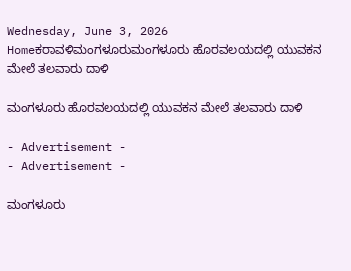Wednesday, June 3, 2026
Homeಕರಾವಳಿಮಂಗಳೂರುಮಂಗಳೂರು ಹೊರವಲಯದಲ್ಲಿ ಯುವಕನ‌ ಮೇಲೆ ತಲವಾರು ದಾಳಿ

ಮಂಗಳೂರು ಹೊರವಲಯದಲ್ಲಿ ಯುವಕನ‌ ಮೇಲೆ ತಲವಾರು ದಾಳಿ

- Advertisement -
- Advertisement -

ಮಂಗಳೂರು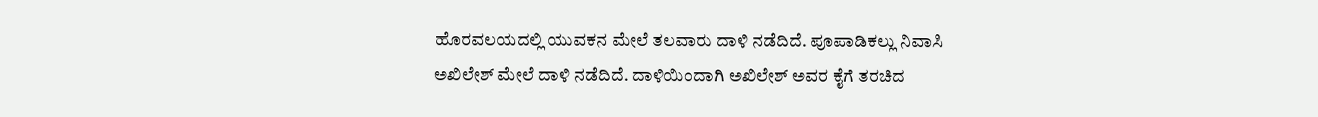ಹೊರವಲಯದಲ್ಲಿ ಯುವಕನ‌ ಮೇಲೆ ತಲವಾರು ದಾಳಿ ನಡೆದಿದೆ. ಪೂಪಾಡಿಕಲ್ಲು ನಿವಾಸಿ ಅಖಿಲೇಶ್ ಮೇಲೆ ದಾಳಿ ನಡೆದಿದೆ. ದಾಳಿಯಿಂದಾಗಿ ಅಖಿಲೇಶ್ ಅವರ ಕೈಗೆ ತರಚಿದ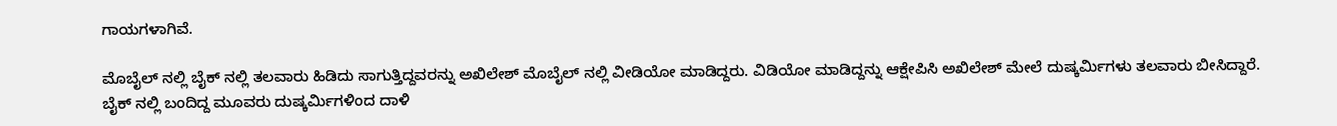ಗಾಯಗಳಾಗಿವೆ.

ಮೊಬೈಲ್ ನಲ್ಲಿ ಬೈಕ್ ನಲ್ಲಿ ತಲವಾರು ಹಿಡಿದು ಸಾಗುತ್ತಿದ್ದವರನ್ನು ಅಖಿಲೇಶ್ ಮೊಬೈಲ್ ನಲ್ಲಿ ವೀಡಿಯೋ ಮಾಡಿದ್ದರು. ವಿಡಿಯೋ ಮಾಡಿದ್ದನ್ನು ಆಕ್ಷೇಪಿಸಿ ಅಖಿಲೇಶ್ ಮೇಲೆ ದುಷ್ಕರ್ಮಿಗಳು ತಲವಾರು ಬೀಸಿದ್ದಾರೆ. ಬೈಕ್ ನಲ್ಲಿ ಬಂದಿದ್ದ ಮೂವರು ದುಷ್ಕರ್ಮಿಗಳಿಂದ ದಾಳಿ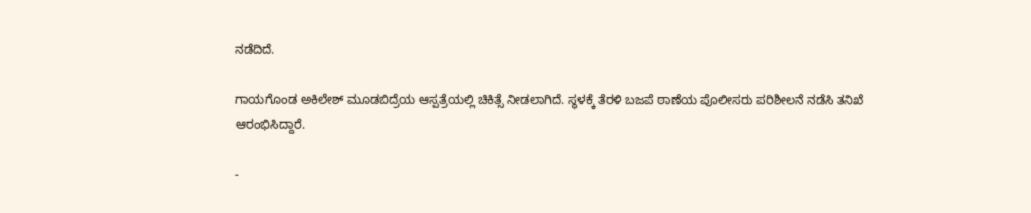ನಡೆದಿದೆ.

ಗಾಯಗೊಂಡ ಅಕಿಲೇಶ್ ಮೂಡಬಿದ್ರೆಯ ಆಸ್ಪತ್ರೆಯಲ್ಲಿ ಚಿಕಿತ್ಸೆ ನೀಡಲಾಗಿದೆ. ಸ್ಥಳಕ್ಕೆ ತೆರಳಿ ಬಜಪೆ ಠಾಣೆಯ ಪೊಲೀಸರು ಪರಿಶೀಲನೆ ನಡೆಸಿ ತನಿಖೆ ಆರಂಭಿಸಿದ್ದಾರೆ.

-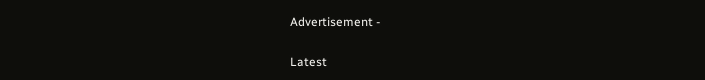Advertisement -

Latest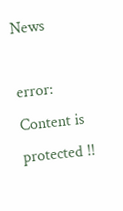News

error: Content is protected !!